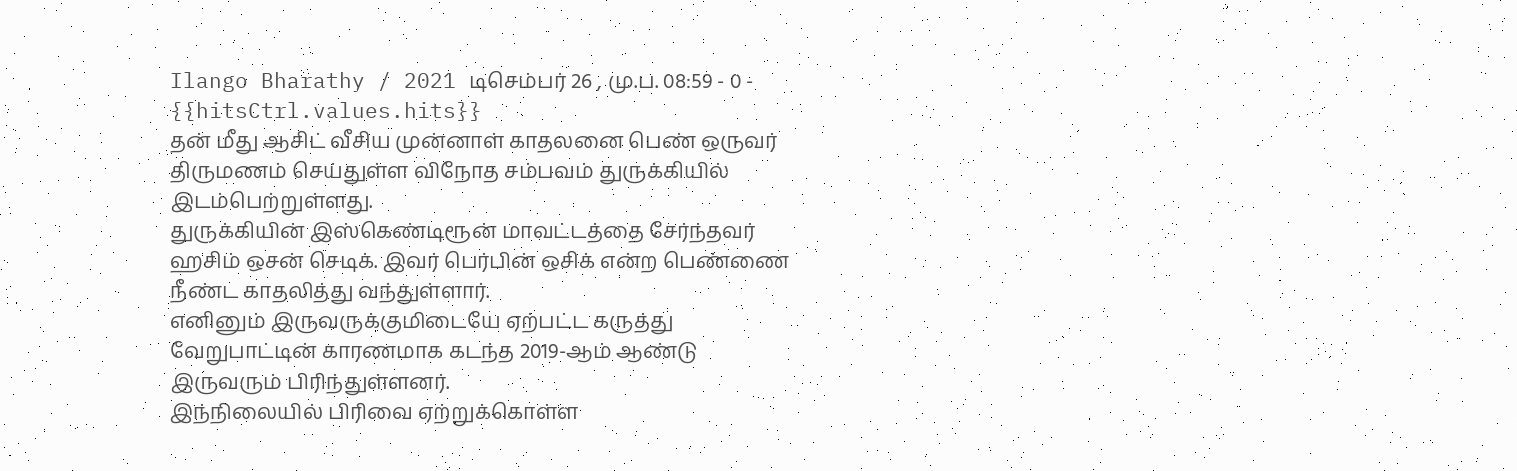Ilango Bharathy / 2021 டிசெம்பர் 26 , மு.ப. 08:59 - 0 - {{hitsCtrl.values.hits}}
தன் மீது ஆசிட் வீசிய முன்னாள் காதலனை பெண் ஒருவர் திருமணம் செய்துள்ள விநோத சம்பவம் துருக்கியில் இடம்பெற்றுள்ளது.
துருக்கியின் இஸ்கெண்டிரூன் மாவட்டத்தை சேர்ந்தவர் ஹசிம் ஒசன் செடிக். இவர் பெர்பின் ஒசிக் என்ற பெண்ணை நீண்ட காதலித்து வந்துள்ளார்.
எனினும் இருவருக்குமிடையே ஏற்பட்ட கருத்து வேறுபாட்டின் காரணமாக கடந்த 2019-ஆம் ஆண்டு இருவரும் பிரிந்துள்ளனர்.
இந்நிலையில் பிரிவை ஏற்றுக்கொள்ள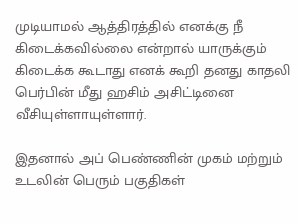முடியாமல் ஆத்திரத்தில் எனக்கு நீ கிடைக்கவில்லை என்றால் யாருக்கும் கிடைக்க கூடாது எனக் கூறி தனது காதலி பெர்பின் மீது ஹசிம் அசிட்டினை வீசியுள்ளாயுள்ளார்.

இதனால் அப் பெண்ணின் முகம் மற்றும் உடலின் பெரும் பகுதிகள்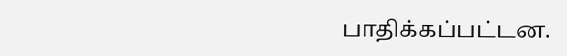பாதிக்கப்பட்டன.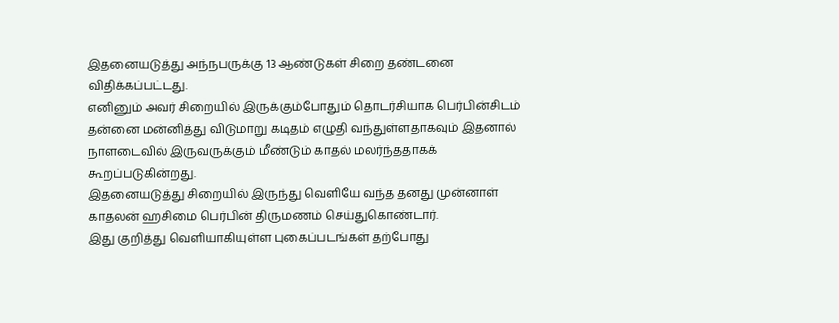இதனையடுத்து அந்நபருக்கு 13 ஆண்டுகள் சிறை தண்டனை விதிக்கப்பட்டது.
எனினும் அவர் சிறையில் இருக்கும்போதும் தொடர்சியாக பெர்பின்சிடம் தன்னை மன்னித்து விடுமாறு கடிதம் எழுதி வந்துள்ளதாகவும் இதனால் நாளடைவில் இருவருக்கும் மீண்டும் காதல் மலர்ந்ததாகக் கூறப்படுகின்றது.
இதனையடுத்து சிறையில் இருந்து வெளியே வந்த தனது முன்னாள் காதலன் ஹசிமை பெர்பின் திருமணம் செய்துகொண்டார்.
இது குறித்து வெளியாகியுள்ள புகைப்படங்கள் தற்போது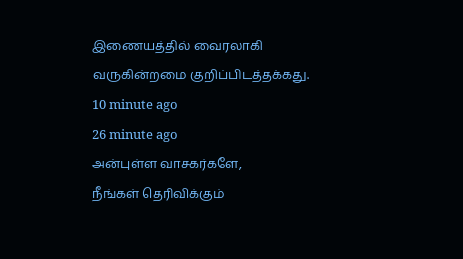இணையத்தில் வைரலாகி வருகின்றமை குறிப்பிடத்தக்கது.
10 minute ago
26 minute ago
அன்புள்ள வாசகர்களே,
நீங்கள் தெரிவிக்கும்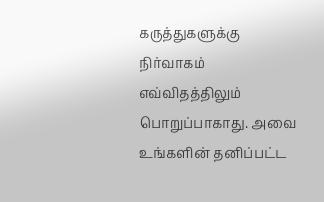கருத்துகளுக்கு நிர்வாகம் எவ்விதத்திலும் பொறுப்பாகாது. அவை உங்களின் தனிப்பட்ட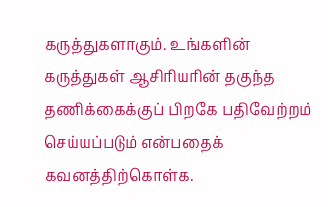கருத்துகளாகும். உங்களின் கருத்துகள் ஆசிரியரின் தகுந்த தணிக்கைக்குப் பிறகே பதிவேற்றம் செய்யப்படும் என்பதைக் கவனத்திற்கொள்க.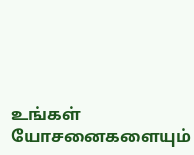உங்கள் யோசனைகளையும்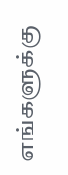எங்களுக்கு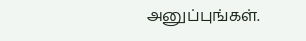அனுப்புங்கள்.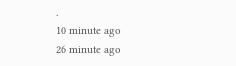.
10 minute ago
26 minute ago